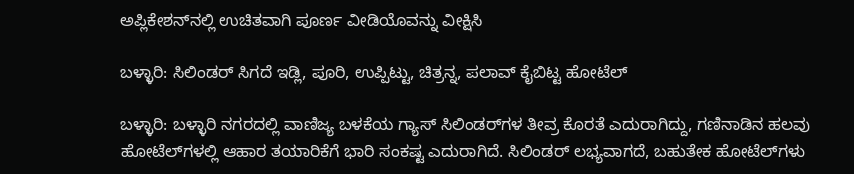ಅಪ್ಲಿಕೇಶನ್‌ನಲ್ಲಿ ಉಚಿತವಾಗಿ ಪೂರ್ಣ ವೀಡಿಯೊವನ್ನು ವೀಕ್ಷಿಸಿ

ಬಳ್ಳಾರಿ: ಸಿಲಿಂಡರ್ ಸಿಗದೆ ಇಡ್ಲಿ, ಪೂರಿ, ಉಪ್ಪಿಟ್ಟು, ಚಿತ್ರನ್ನ, ಪಲಾವ್ ಕೈಬಿಟ್ಟ ಹೋಟೆಲ್

ಬಳ್ಳಾರಿ: ಬಳ್ಳಾರಿ ನಗರದಲ್ಲಿ ವಾಣಿಜ್ಯ ಬಳಕೆಯ ಗ್ಯಾಸ್ ಸಿಲಿಂಡರ್‌ಗಳ ತೀವ್ರ ಕೊರತೆ ಎದುರಾಗಿದ್ದು, ಗಣಿನಾಡಿನ ಹಲವು ಹೋಟೆಲ್‌ಗಳಲ್ಲಿ ಆಹಾರ ತಯಾರಿಕೆಗೆ ಭಾರಿ ಸಂಕಷ್ಟ ಎದುರಾಗಿದೆ. ಸಿಲಿಂಡರ್ ಲಭ್ಯವಾಗದೆ, ಬಹುತೇಕ ಹೋಟೆಲ್‌ಗಳು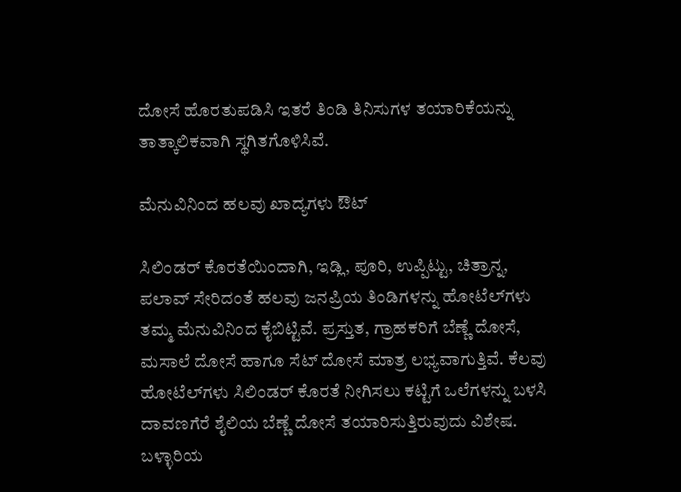ದೋಸೆ ಹೊರತುಪಡಿಸಿ ಇತರೆ ತಿಂಡಿ ತಿನಿಸುಗಳ ತಯಾರಿಕೆಯನ್ನು ತಾತ್ಕಾಲಿಕವಾಗಿ ಸ್ಥಗಿತಗೊಳಿಸಿವೆ.

ಮೆನುವಿನಿಂದ ಹಲವು ಖಾದ್ಯಗಳು ಔಟ್

ಸಿಲಿಂಡರ್ ಕೊರತೆಯಿಂದಾಗಿ, ಇಡ್ಲಿ, ಪೂರಿ, ಉಪ್ಪಿಟ್ಟು, ಚಿತ್ರಾನ್ನ, ಪಲಾವ್ ಸೇರಿದಂತೆ ಹಲವು ಜನಪ್ರಿಯ ತಿಂಡಿಗಳನ್ನು ಹೋಟೆಲ್‌ಗಳು ತಮ್ಮ ಮೆನುವಿನಿಂದ ಕೈಬಿಟ್ಟಿವೆ. ಪ್ರಸ್ತುತ, ಗ್ರಾಹಕರಿಗೆ ಬೆಣ್ಣೆ ದೋಸೆ, ಮಸಾಲೆ ದೋಸೆ ಹಾಗೂ ಸೆಟ್ ದೋಸೆ ಮಾತ್ರ ಲಭ್ಯವಾಗುತ್ತಿವೆ. ಕೆಲವು ಹೋಟೆಲ್‌ಗಳು ಸಿಲಿಂಡರ್ ಕೊರತೆ ನೀಗಿಸಲು ಕಟ್ಟಿಗೆ ಒಲೆಗಳನ್ನು ಬಳಸಿ ದಾವಣಗೆರೆ ಶೈಲಿಯ ಬೆಣ್ಣೆ ದೋಸೆ ತಯಾರಿಸುತ್ತಿರುವುದು ವಿಶೇಷ. ಬಳ್ಳಾರಿಯ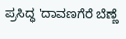ಪ್ರಸಿದ್ಧ 'ದಾವಣಗೆರೆ ಬೆಣ್ಣೆ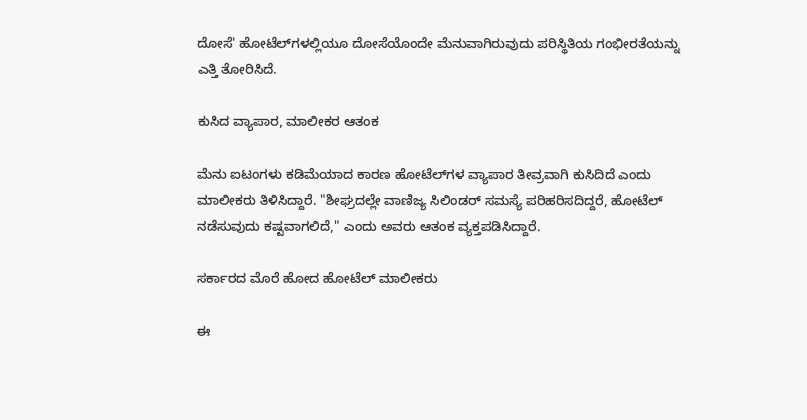ದೋಸೆ' ಹೋಟೆಲ್‌ಗಳಲ್ಲಿಯೂ ದೋಸೆಯೊಂದೇ ಮೆನುವಾಗಿರುವುದು ಪರಿಸ್ಥಿತಿಯ ಗಂಭೀರತೆಯನ್ನು ಎತ್ತಿ ತೋರಿಸಿದೆ.

ಕುಸಿದ ವ್ಯಾಪಾರ, ಮಾಲೀಕರ ಆತಂಕ

ಮೆನು ಐಟಂಗಳು ಕಡಿಮೆಯಾದ ಕಾರಣ ಹೋಟೆಲ್‌ಗಳ ವ್ಯಾಪಾರ ತೀವ್ರವಾಗಿ ಕುಸಿದಿದೆ ಎಂದು ಮಾಲೀಕರು ತಿಳಿಸಿದ್ದಾರೆ. "ಶೀಘ್ರದಲ್ಲೇ ವಾಣಿಜ್ಯ ಸಿಲಿಂಡರ್ ಸಮಸ್ಯೆ ಪರಿಹರಿಸದಿದ್ದರೆ, ಹೋಟೆಲ್ ನಡೆಸುವುದು ಕಷ್ಟವಾಗಲಿದೆ," ಎಂದು ಅವರು ಆತಂಕ ವ್ಯಕ್ತಪಡಿಸಿದ್ದಾರೆ.

ಸರ್ಕಾರದ ಮೊರೆ ಹೋದ ಹೋಟೆಲ್ ಮಾಲೀಕರು

ಈ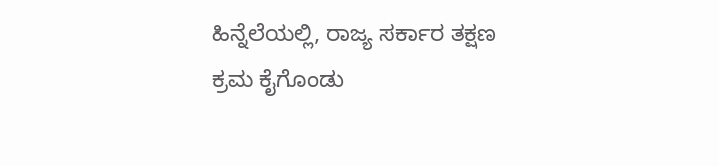ಹಿನ್ನೆಲೆಯಲ್ಲಿ, ರಾಜ್ಯ ಸರ್ಕಾರ ತಕ್ಷಣ ಕ್ರಮ ಕೈಗೊಂಡು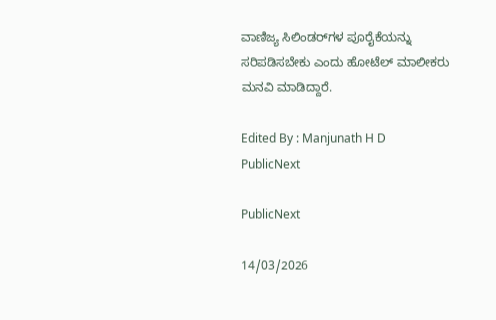ವಾಣಿಜ್ಯ ಸಿಲಿಂಡರ್‌ಗಳ ಪೂರೈಕೆಯನ್ನು ಸರಿಪಡಿಸಬೇಕು ಎಂದು ಹೋಟೆಲ್ ಮಾಲೀಕರು ಮನವಿ ಮಾಡಿದ್ದಾರೆ.

Edited By : Manjunath H D
PublicNext

PublicNext

14/03/2026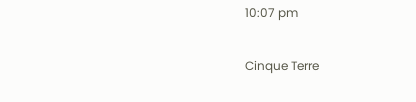10:07 pm

Cinque Terre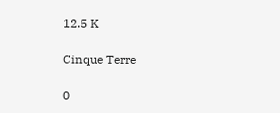12.5 K

Cinque Terre

0